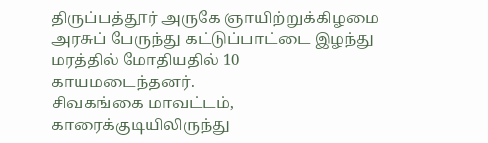திருப்பத்தூர் அருகே ஞாயிற்றுக்கிழமை அரசுப் பேருந்து கட்டுப்பாட்டை இழந்து மரத்தில் மோதியதில் 10 காயமடைந்தனர்.
சிவகங்கை மாவட்டம், காரைக்குடியிலிருந்து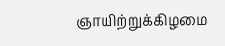ஞாயிற்றுக்கிழமை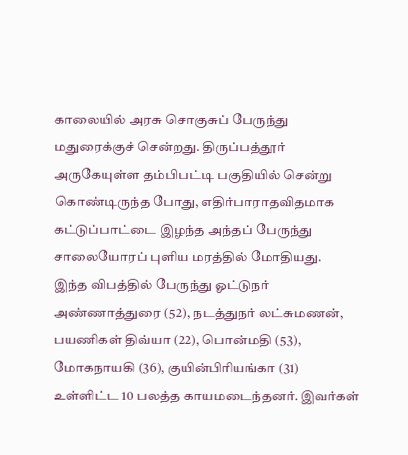காலையில் அரசு சொகுசுப் பேருந்து மதுரைக்குச் சென்றது. திருப்பத்தூர் அருகேயுள்ள தம்பிபட்டி பகுதியில் சென்று கொண்டிருந்த போது, எதிர்பாராதவிதமாக கட்டுப்பாட்டை இழந்த அந்தப் பேருந்து சாலையோரப் புளிய மரத்தில் மோதியது.
இந்த விபத்தில் பேருந்து ஓட்டுநர் அண்ணாத்துரை (52), நடத்துநர் லட்சுமணன், பயணிகள் திவ்யா (22), பொன்மதி (53), மோகநாயகி (36), குயின்பிரியங்கா (31) உள்ளிட்ட 10 பலத்த காயமடைந்தனர். இவர்கள்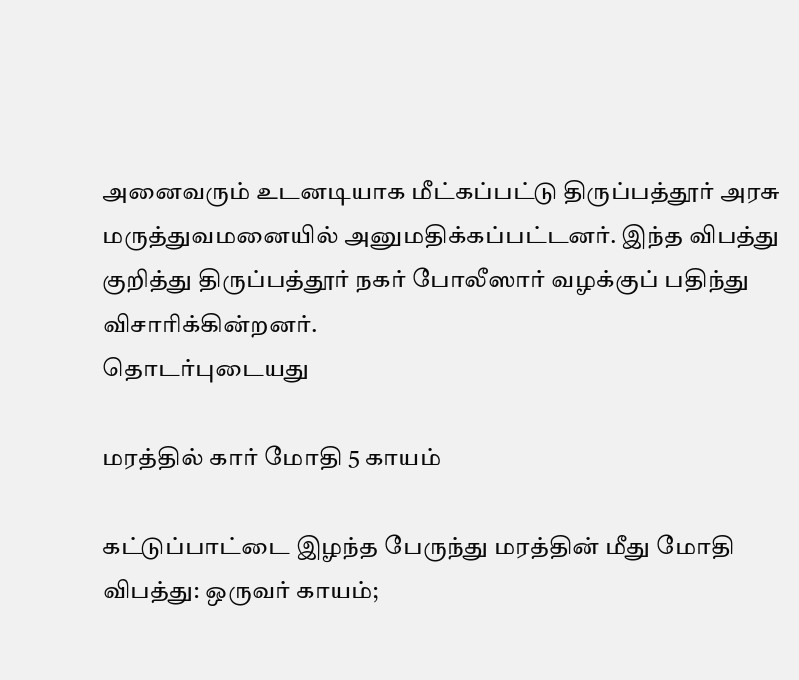அனைவரும் உடனடியாக மீட்கப்பட்டு திருப்பத்தூர் அரசு மருத்துவமனையில் அனுமதிக்கப்பட்டனர். இந்த விபத்து குறித்து திருப்பத்தூர் நகர் போலீஸார் வழக்குப் பதிந்து விசாரிக்கின்றனர்.
தொடர்புடையது

மரத்தில் கார் மோதி 5 காயம்

கட்டுப்பாட்டை இழந்த பேருந்து மரத்தின் மீது மோதி விபத்து: ஒருவர் காயம்;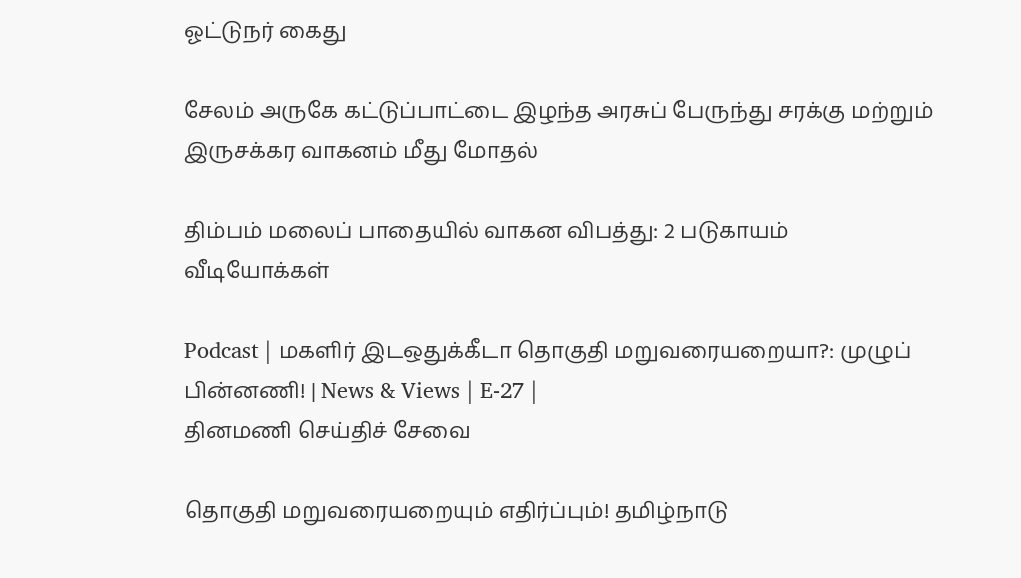ஓட்டுநர் கைது

சேலம் அருகே கட்டுப்பாட்டை இழந்த அரசுப் பேருந்து சரக்கு மற்றும் இருசக்கர வாகனம் மீது மோதல்

திம்பம் மலைப் பாதையில் வாகன விபத்து: 2 படுகாயம்
வீடியோக்கள்

Podcast | மகளிர் இடஒதுக்கீடா தொகுதி மறுவரையறையா?: முழுப் பின்னணி! | News & Views | E-27 |
தினமணி செய்திச் சேவை

தொகுதி மறுவரையறையும் எதிர்ப்பும்! தமிழ்நாடு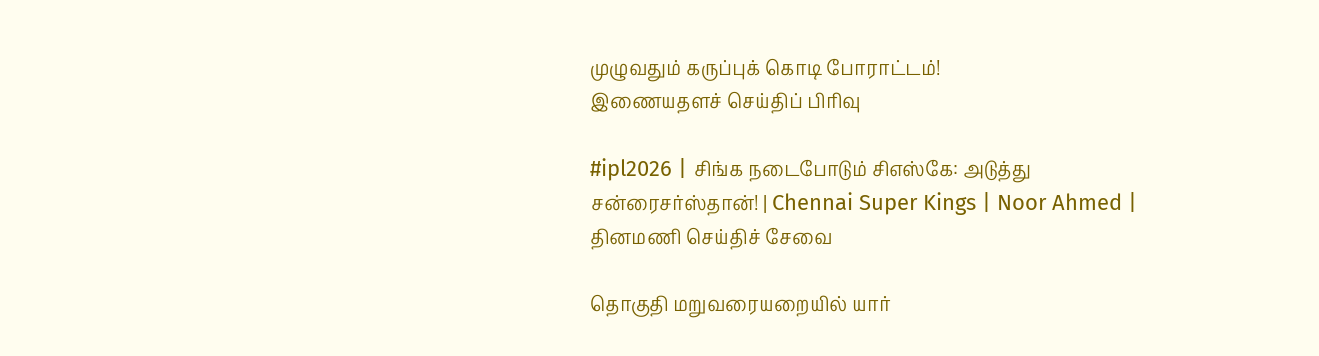முழுவதும் கருப்புக் கொடி போராட்டம்!
இணையதளச் செய்திப் பிரிவு

#ipl2026 | சிங்க நடைபோடும் சிஎஸ்கே: அடுத்து சன்ரைசர்ஸ்தான்! | Chennai Super Kings | Noor Ahmed |
தினமணி செய்திச் சேவை

தொகுதி மறுவரையறையில் யார்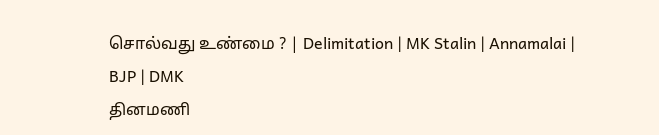சொல்வது உண்மை ? | Delimitation | MK Stalin | Annamalai | BJP | DMK
தினமணி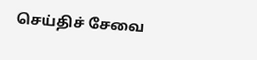செய்திச் சேவை